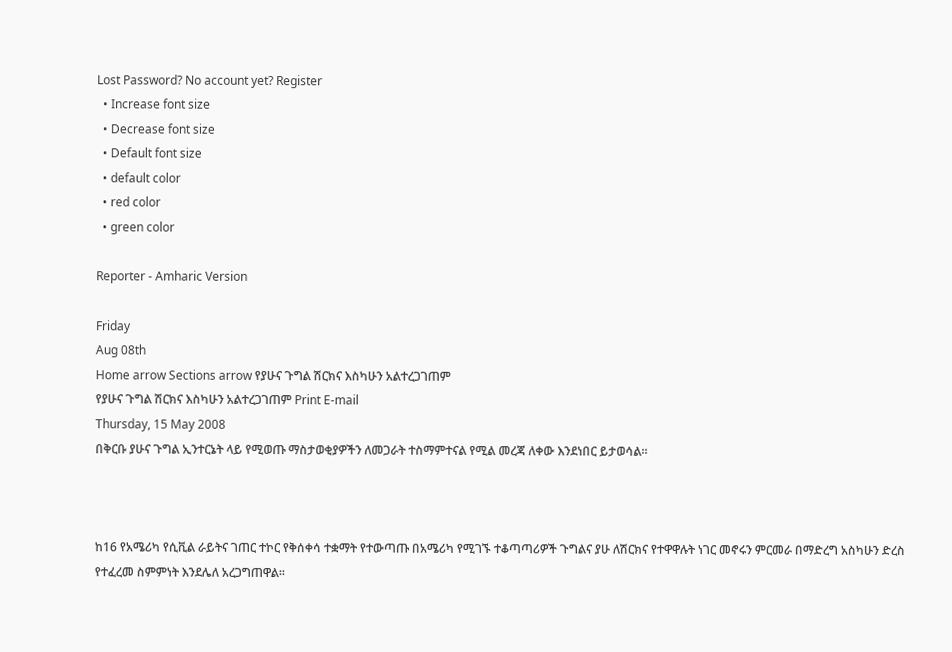Lost Password? No account yet? Register
  • Increase font size
  • Decrease font size
  • Default font size
  • default color
  • red color
  • green color

Reporter - Amharic Version

Friday
Aug 08th
Home arrow Sections arrow የያሁና ጉግል ሽርክና እስካሁን አልተረጋገጠም
የያሁና ጉግል ሽርክና እስካሁን አልተረጋገጠም Print E-mail
Thursday, 15 May 2008
በቅርቡ ያሁና ጉግል ኢንተርኔት ላይ የሚወጡ ማስታወቂያዎችን ለመጋራት ተስማምተናል የሚል መረጃ ለቀው እንደነበር ይታወሳል፡፡



ከ16 የአሜሪካ የሲቪል ራይትና ገጠር ተኮር የቅሰቀሳ ተቋማት የተውጣጡ በአሜሪካ የሚገኙ ተቆጣጣሪዎች ጉግልና ያሁ ለሽርክና የተዋዋሉት ነገር መኖሩን ምርመራ በማድረግ አስካሁን ድረስ የተፈረመ ስምምነት እንደሌለ አረጋግጠዋል፡፡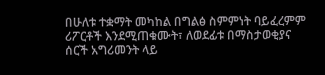በሁለቱ ተቋማት መካከል በግልፅ ስምምነት ባይፈረምም ሪፖርቶች እንደሚጠቁሙት፣ ለወደፊቱ በማስታወቂያና ሰርች አግሪመንት ላይ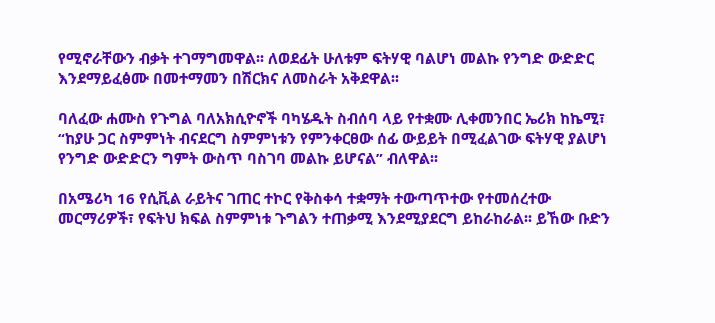የሚኖራቸውን ብቃት ተገማግመዋል፡፡ ለወደፊት ሁለቱም ፍትሃዊ ባልሆነ መልኩ የንግድ ውድድር እንደማይፈፅሙ በመተማመን በሽርክና ለመስራት አቅደዋል፡፡

ባለፈው ሐሙስ የጉግል ባለአክሲዮኖች ባካሄዱት ስብሰባ ላይ የተቋሙ ሊቀመንበር ኤሪክ ከኬሚ፣ “ከያሁ ጋር ስምምነት ብናደርግ ስምምነቱን የምንቀርፀው ሰፊ ውይይት በሚፈልገው ፍትሃዊ ያልሆነ የንግድ ውድድርን ግምት ውስጥ ባስገባ መልኩ ይሆናል” ብለዋል፡፡

በአሜሪካ 16 የሲቪል ራይትና ገጠር ተኮር የቅስቀሳ ተቋማት ተውጣጥተው የተመሰረተው መርማሪዎች፣ የፍትህ ክፍል ስምምነቱ ጉግልን ተጠቃሚ እንደሚያደርግ ይከራከራል፡፡ ይኸው ቡድን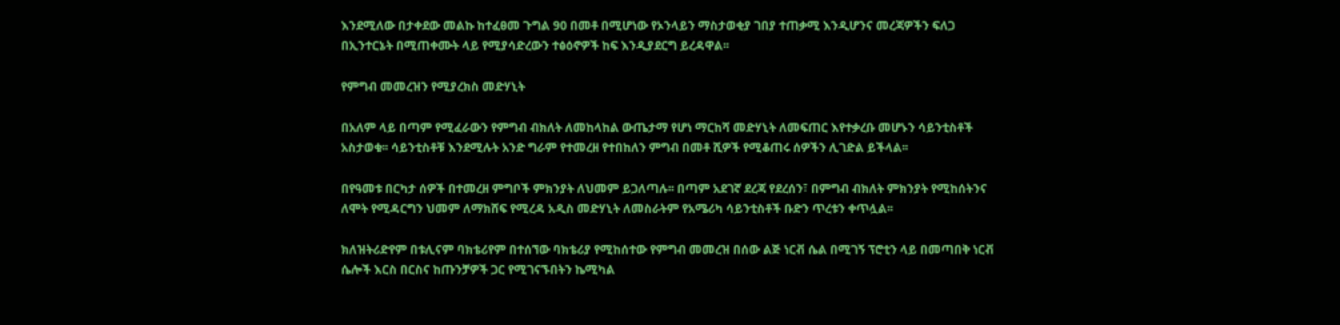እንደሚለው በታቀደው መልኩ ከተፈፀመ ጉግል 90 በመቶ በሚሆነው የኦንላይን ማስታወቂያ ገበያ ተጠቃሚ እንዲሆንና መረጃዎችን ፍለጋ በኢንተርኔት በሚጠቀሙት ላይ የሚያሳድረውን ተፅዕኖዎች ከፍ እንዲያደርግ ይረዳዋል፡፡

የምግብ መመረዝን የሚያረክስ መድሃኒት

በአለም ላይ በጣም የሚፈራውን የምግብ ብክለት ለመከላከል ውጤታማ የሆነ ማርከሻ መድሃኒት ለመፍጠር እየተቃረቡ መሆኑን ሳይንቲስቶች አስታወቁ፡፡ ሳይንቲስቶቹ እንደሚሉት አንድ ግራም የተመረዘ የተበከለን ምግብ በመቶ ሺዎች የሚቆጠሩ ሰዎችን ሊገድል ይችላል፡፡

በየዓመቱ በርካታ ሰዎች በተመረዘ ምግቦች ምክንያት ለህመም ይጋለጣሉ፡፡ በጣም አደገኛ ደረጃ የደረሰን፣ በምግብ ብክለት ምክንያት የሚከሰትንና ለሞት የሚዳርግን ህመም ለማክሸፍ የሚረዳ አዲስ መድሃኒት ለመስራትም የአሜሪካ ሳይንቲስቶች ቡድን ጥረቱን ቀጥሏል፡፡

ክለዝትሪድየም በቱሊናም ባክቴሪየም በተሰኘው ባክቴሪያ የሚከሰተው የምግብ መመረዝ በሰው ልጅ ነርቭ ሴል በሚገኝ ፕሮቲን ላይ በመጣበቅ ነርቭ ሴሎች እርስ በርስና ከጡንቻዎች ጋር የሚገናኙበትን ኬሚካል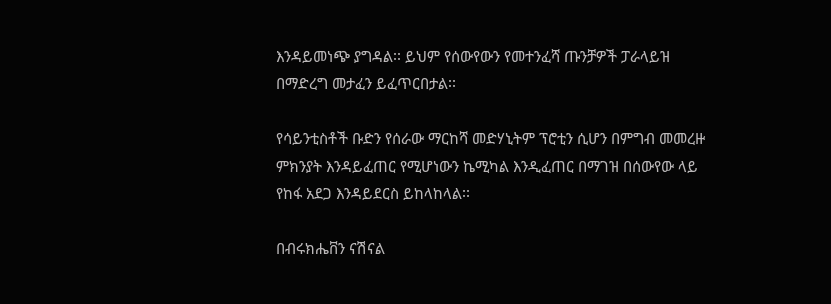እንዳይመነጭ ያግዳል፡፡ ይህም የሰውየውን የመተንፈሻ ጡንቻዎች ፓራላይዝ በማድረግ መታፈን ይፈጥርበታል፡፡

የሳይንቲስቶች ቡድን የሰራው ማርከሻ መድሃኒትም ፕሮቲን ሲሆን በምግብ መመረዙ ምክንያት እንዳይፈጠር የሚሆነውን ኬሚካል እንዲፈጠር በማገዝ በሰውየው ላይ የከፋ አደጋ እንዳይደርስ ይከላከላል፡፡

በብሩክሔቨን ናሽናል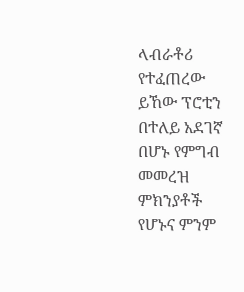ላብራቶሪ የተፈጠረው ይኸው ፕሮቲን በተለይ አደገኛ በሆኑ የምግብ መመረዝ ምክንያቶች የሆኑና ምንም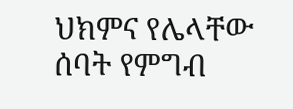ህክምና የሌላቸው ሰባት የምግብ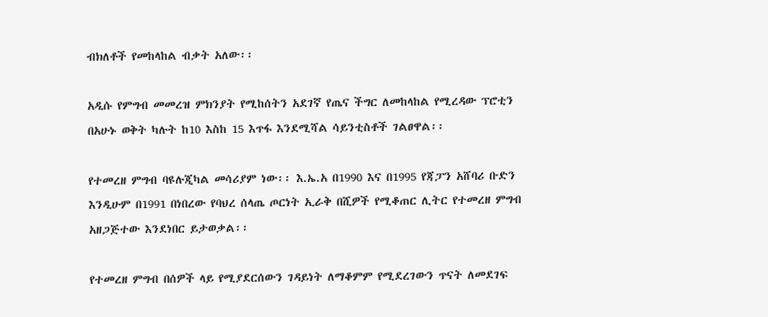ብክለቶች የመከላከል ብቃት አለው፡፡

አዲሱ የምግብ መመረዝ ምክንያት የሚከሰትን አደገኛ የጤና ችግር ለመከላከል የሚረዳው ፕሮቲን በአሁኑ ወቅት ካሉት ከ10 እስከ 15 እጥፋ እንደሚሻል ሳይንቲስቶች ገልፀዋል፡፡

የተመረዘ ምግብ ባዩሉጂካል መሳሪያም ነው፡፡ እ.ኤ.አ በ1990 እና በ1995 የጃፓን አሸባሪ ቡድን እንዲሁም በ1991 በነበረው የባህረ ሰላጤ ጦርነት ኢራቅ በሺዎች የሚቆጠር ሊትር የተመረዘ ምግብ አዘጋጅተው እንደነበር ይታወቃል፡፡

የተመረዘ ምግብ በሰዎች ላይ የሚያደርሰውን ገዳይነት ለማቆምም የሚደረገውን ጥናት ለመደገፍ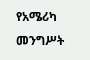የአሜሪካ መንግሥት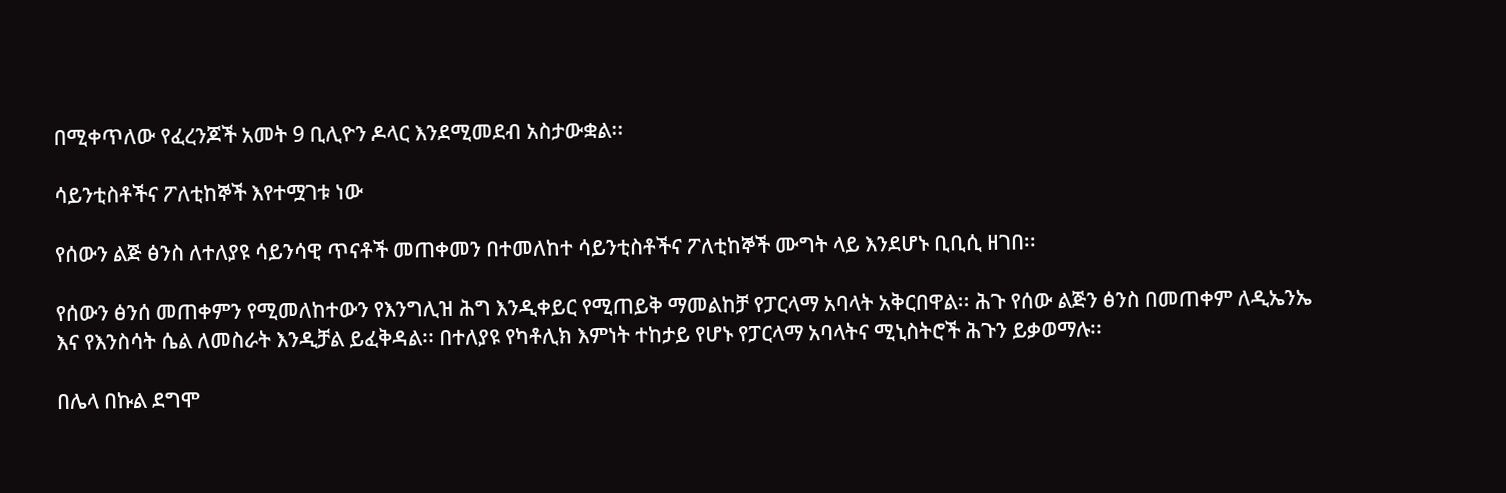በሚቀጥለው የፈረንጆች አመት 9 ቢሊዮን ዶላር እንደሚመደብ አስታውቋል፡፡

ሳይንቲስቶችና ፖለቲከኞች እየተሟገቱ ነው

የሰውን ልጅ ፅንስ ለተለያዩ ሳይንሳዊ ጥናቶች መጠቀመን በተመለከተ ሳይንቲስቶችና ፖለቲከኞች ሙግት ላይ እንደሆኑ ቢቢሲ ዘገበ፡፡

የሰውን ፅንሰ መጠቀምን የሚመለከተውን የእንግሊዝ ሕግ እንዲቀይር የሚጠይቅ ማመልከቻ የፓርላማ አባላት አቅርበዋል፡፡ ሕጉ የሰው ልጅን ፅንስ በመጠቀም ለዲኤንኤ እና የእንስሳት ሴል ለመስራት እንዲቻል ይፈቅዳል፡፡ በተለያዩ የካቶሊክ እምነት ተከታይ የሆኑ የፓርላማ አባላትና ሚኒስትሮች ሕጉን ይቃወማሉ፡፡

በሌላ በኩል ደግሞ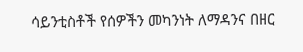ሳይንቲስቶች የሰዎችን መካንነት ለማዳንና በዘር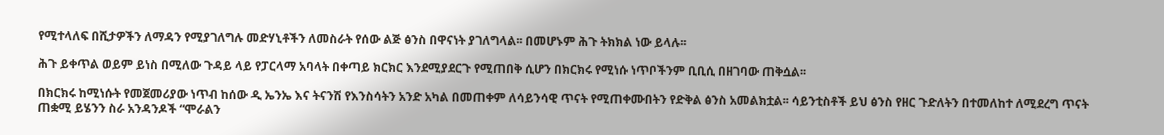የሚተላለፍ በሺታዎችን ለማዳን የሚያገለግሉ መድሃኒቶችን ለመስራት የሰው ልጅ ፅንስ በዋናነት ያገለግላል፡፡ በመሆኑም ሕጉ ትክክል ነው ይላሉ፡፡

ሕጉ ይቀጥል ወይም ይነስ በሚለው ጉዳይ ላይ የፓርላማ አባላት በቀጣይ ክርክር እንደሚያደርጉ የሚጠበቅ ሲሆን በክርክሩ የሚነሱ ነጥቦችንም ቢቢሲ በዘገባው ጠቅሷል፡፡

በክርክሩ ከሚነሱት የመጀመሪያው ነጥብ ከሰው ዲ ኤንኤ እና ትናንሽ የእንስሳትን አንድ አካል በመጠቀም ለሳይንሳዊ ጥናት የሚጠቀሙበትን የድቅል ፅንስ አመልክቷል፡፡ ሳይንቲስቶች ይህ ፅንስ የዘር ጉድለትን በተመለከተ ለሚደረግ ጥናት ጠቋሚ ይሄንን ስራ አንዳንዶች “ሞራልን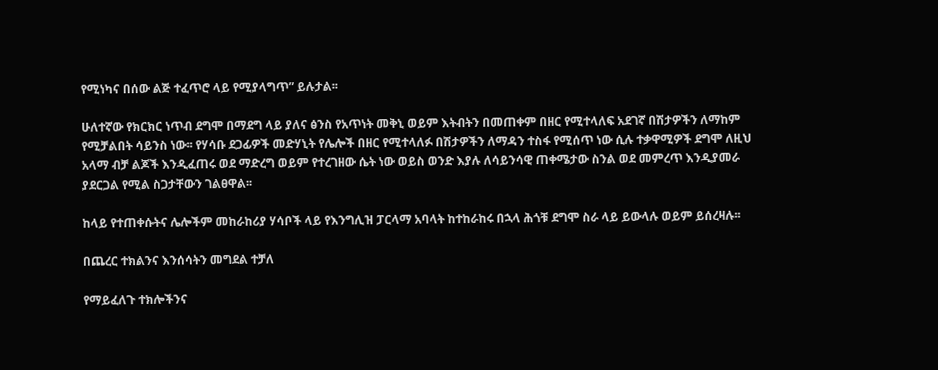የሚነካና በሰው ልጅ ተፈጥሮ ላይ የሚያላግጥ” ይሉታል፡፡

ሁለተኛው የክርክር ነጥብ ደግሞ በማደግ ላይ ያለና ፅንስ የአጥነት መቅኒ ወይም እትብትን በመጠቀም በዘር የሚተላለፍ አደገኛ በሽታዎችን ለማከም የሚቻልበት ሳይንስ ነው፡፡ የሃሳቡ ደጋፊዎች መድሃኒት የሌሎች በዘር የሚተላለፉ በሽታዎችን ለማዳን ተስፋ የሚሰጥ ነው ሲሉ ተቃዋሚዎች ደግሞ ለዚህ አላማ ብቻ ልጆች እንዲፈጠሩ ወደ ማድረግ ወይም የተረገዘው ሴት ነው ወይስ ወንድ እያሉ ለሳይንሳዊ ጠቀሜታው ስንል ወደ መምረጥ እንዲያመራ ያደርጋል የሚል ስጋታቸውን ገልፀዋል፡፡

ከላይ የተጠቀሱትና ሌሎችም መከራከሪያ ሃሳቦች ላይ የእንግሊዝ ፓርላማ አባላት ከተከራከሩ በኋላ ሕጎቹ ደግሞ ስራ ላይ ይውላሉ ወይም ይሰረዛሉ፡፡

በጨረር ተክልንና እንሰሳትን መግደል ተቻለ

የማይፈለጉ ተክሎችንና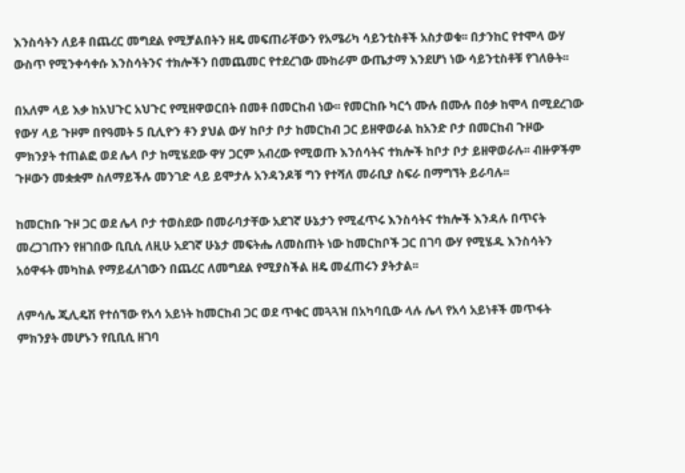እንስሳትን ለይቶ በጨረር መግደል የሚቻልበትን ዘዴ መፍጠራቸውን የአሜሪካ ሳይንቲስቶች አስታወቁ፡፡ በታንከር የተሞላ ውሃ ውስጥ የሚንቀሳቀሱ እንስሳትንና ተክሎችን በመጨመር የተደረገው ሙከራም ውጤታማ እንደሆነ ነው ሳይንቲስቶቹ የገለፁት፡፡

በአለም ላይ እቃ ከአህጉር አህጉር የሚዘዋወርበት በመቶ በመርከብ ነው፡፡ የመርከቡ ካርጎ ሙሉ በሙሉ በዕቃ ከሞላ በሚደረገው የውሃ ላይ ጉዞም በየዓመት 5 ቢሊዮን ቶን ያህል ውሃ ከቦታ ቦታ ከመርከብ ጋር ይዘዋወራል ከአንድ ቦታ በመርከብ ጉዞው ምክንያት ተጠልፎ ወደ ሌላ ቦታ ከሚሄደው ዋሃ ጋርም አብረው የሚወጡ እንሰሳትና ተክሎች ከቦታ ቦታ ይዘዋወራሉ፡፡ ብዙዎችም ጉዞውን መቋቋም ስለማይችሉ መንገድ ላይ ይሞታሉ አንዳንዶቹ ግን የተሻለ መራቢያ ስፍራ በማግኘት ይራባሉ፡፡

ከመርከቡ ጉዞ ጋር ወደ ሌላ ቦታ ተወስደው በመራባታቸው አደገኛ ሁኔታን የሚፈጥሩ እንስሳትና ተክሎች እንዳሉ በጥናት መረጋገጡን የዘገበው ቢቢሲ ለዚሁ አደገኛ ሁኔታ መፍትሔ ለመስጠት ነው ከመርከቦች ጋር በገባ ውሃ የሚሄዱ እንስሳትን አዕዋፋት መካከል የማይፈለገውን በጨረር ለመግደል የሚያስችል ዘዴ መፈጠሩን ያትታል፡፡

ለምሳሌ ጂሊዴሽ የተሰኘው የአሳ አይነት ከመርከብ ጋር ወደ ጥቁር መጓጓዝ በአካባቢው ላሉ ሌላ የአሳ አይነቶች መጥፋት ምክንያት መሆኑን የቢቢሲ ዘገባ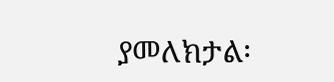ያመለክታል፡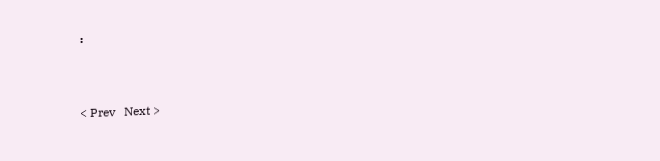፡


< Prev   Next >